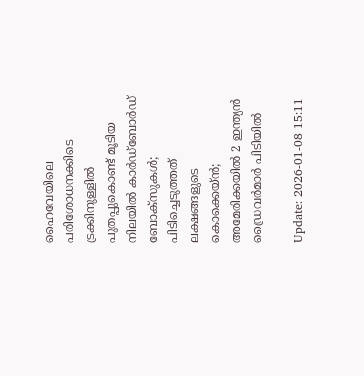ഹൈവേയിലെ പരിശോധനക്കിടെ ട്രക്കിനുള്ളിൽ പുതപ്പുകൊണ്ട് മൂടിയ നിലയിൽ കാർഡ്ബോർഡ് ബോക്സുകൾ; പിടിച്ചെടുത്തത് ലക്ഷങ്ങളുടെ കൊക്കെയ്ൻ; അമേരിക്കയിൽ 2 ഇന്ത്യൻ ഡ്രൈവർമാർ പിടിയിൽ

Update: 2026-01-08 15:11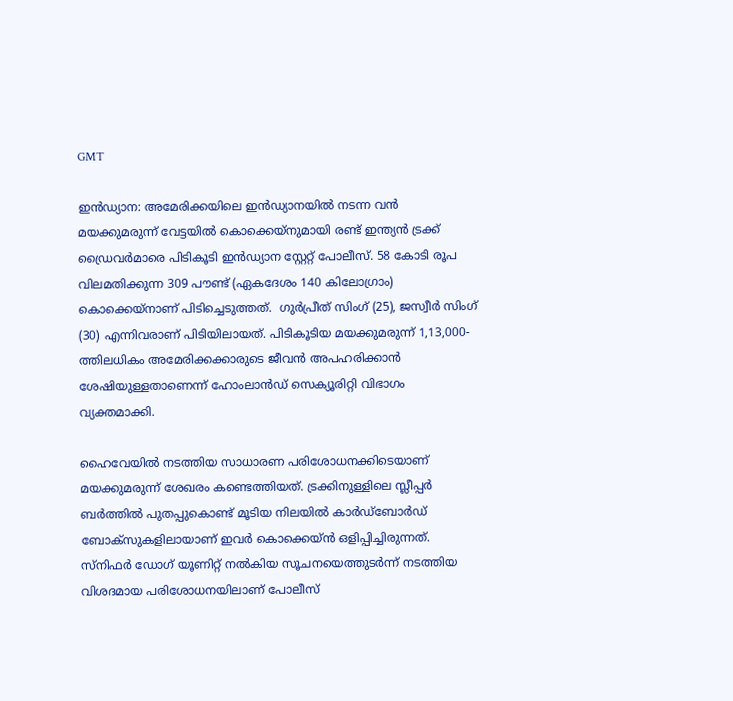GMT

ഇൻഡ്യാന: അമേരിക്കയിലെ ഇൻഡ്യാനയിൽ നടന്ന വൻ മയക്കുമരുന്ന് വേട്ടയിൽ കൊക്കെയ്നുമായി രണ്ട് ഇന്ത്യൻ ട്രക്ക് ഡ്രൈവർമാരെ പിടികൂടി ഇൻഡ്യാന സ്റ്റേറ്റ് പോലീസ്. 58 കോടി രൂപ വിലമതിക്കുന്ന 309 പൗണ്ട് (ഏകദേശം 140 കിലോഗ്രാം) കൊക്കെയ്‌നാണ് പിടിച്ചെടുത്തത്.  ഗുർപ്രീത് സിംഗ് (25), ജസ്വീർ സിംഗ് (30) എന്നിവരാണ് പിടിയിലായത്. പിടികൂടിയ മയക്കുമരുന്ന് 1,13,000-ത്തിലധികം അമേരിക്കക്കാരുടെ ജീവൻ അപഹരിക്കാൻ ശേഷിയുള്ളതാണെന്ന് ഹോംലാൻഡ് സെക്യൂരിറ്റി വിഭാഗം വ്യക്തമാക്കി.

ഹൈവേയിൽ നടത്തിയ സാധാരണ പരിശോധനക്കിടെയാണ് മയക്കുമരുന്ന് ശേഖരം കണ്ടെത്തിയത്. ട്രക്കിനുള്ളിലെ സ്ലീപ്പർ ബർത്തിൽ പുതപ്പുകൊണ്ട് മൂടിയ നിലയിൽ കാർഡ്ബോർഡ് ബോക്സുകളിലായാണ് ഇവർ കൊക്കെയ്ൻ ഒളിപ്പിച്ചിരുന്നത്. സ്നിഫർ ഡോഗ് യൂണിറ്റ് നൽകിയ സൂചനയെത്തുടർന്ന് നടത്തിയ വിശദമായ പരിശോധനയിലാണ് പോലീസ്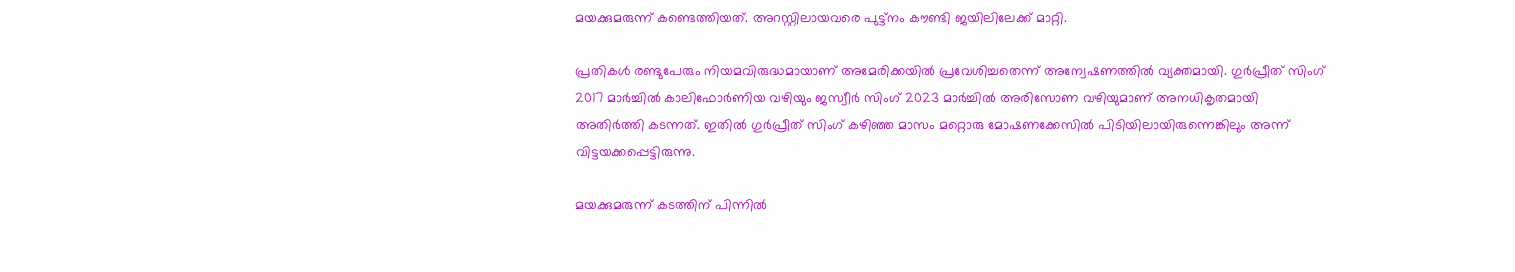മയക്കുമരുന്ന് കണ്ടെത്തിയത്. അറസ്റ്റിലായവരെ പുട്ട്നം കൗണ്ടി ജയിലിലേക്ക് മാറ്റി.

പ്രതികൾ രണ്ടുപേരും നിയമവിരുദ്ധമായാണ് അമേരിക്കയിൽ പ്രവേശിച്ചതെന്ന് അന്വേഷണത്തിൽ വ്യക്തമായി. ഗുർപ്രീത് സിംഗ് 2017 മാർച്ചിൽ കാലിഫോർണിയ വഴിയും ജസ്വീർ സിംഗ് 2023 മാർച്ചിൽ അരിസോണ വഴിയുമാണ് അനധികൃതമായി അതിർത്തി കടന്നത്. ഇതിൽ ഗുർപ്രീത് സിംഗ് കഴിഞ്ഞ മാസം മറ്റൊരു മോഷണക്കേസിൽ പിടിയിലായിരുന്നെങ്കിലും അന്ന് വിട്ടയക്കപ്പെട്ടിരുന്നു.

മയക്കുമരുന്ന് കടത്തിന് പിന്നിൽ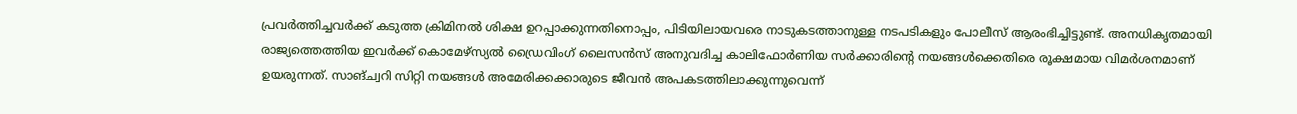പ്രവർത്തിച്ചവർക്ക് കടുത്ത ക്രിമിനൽ ശിക്ഷ ഉറപ്പാക്കുന്നതിനൊപ്പം, പിടിയിലായവരെ നാടുകടത്താനുള്ള നടപടികളും പോലീസ് ആരംഭിച്ചിട്ടുണ്ട്. അനധികൃതമായി രാജ്യത്തെത്തിയ ഇവർക്ക് കൊമേഴ്‌സ്യൽ ഡ്രൈവിംഗ് ലൈസൻസ് അനുവദിച്ച കാലിഫോർണിയ സർക്കാരിന്റെ നയങ്ങൾക്കെതിരെ രൂക്ഷമായ വിമർശനമാണ് ഉയരുന്നത്. സാങ്ച്വറി സിറ്റി നയങ്ങൾ അമേരിക്കക്കാരുടെ ജീവൻ അപകടത്തിലാക്കുന്നുവെന്ന്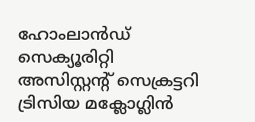ഹോംലാൻഡ് സെക്യൂരിറ്റി അസിസ്റ്റന്റ് സെക്രട്ടറി ട്രിസിയ മക്ലോഗ്ലിൻ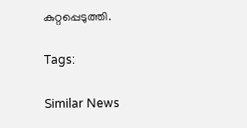കുറ്റപ്പെടുത്തി.

Tags:

Similar News